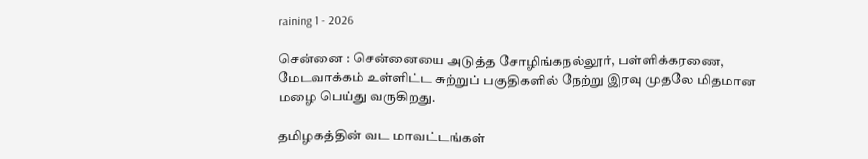raining 1 - 2026

சென்னை : சென்னையை அடுத்த சோழிங்கநல்லூர், பள்ளிக்கரணை, மேடவாக்கம் உள்ளிட்ட சுற்றுப் பகுதிகளில் நேற்று இரவு முதலே மிதமான மழை பெய்து வருகிறது.

தமிழகத்தின் வட மாவட்டங்கள்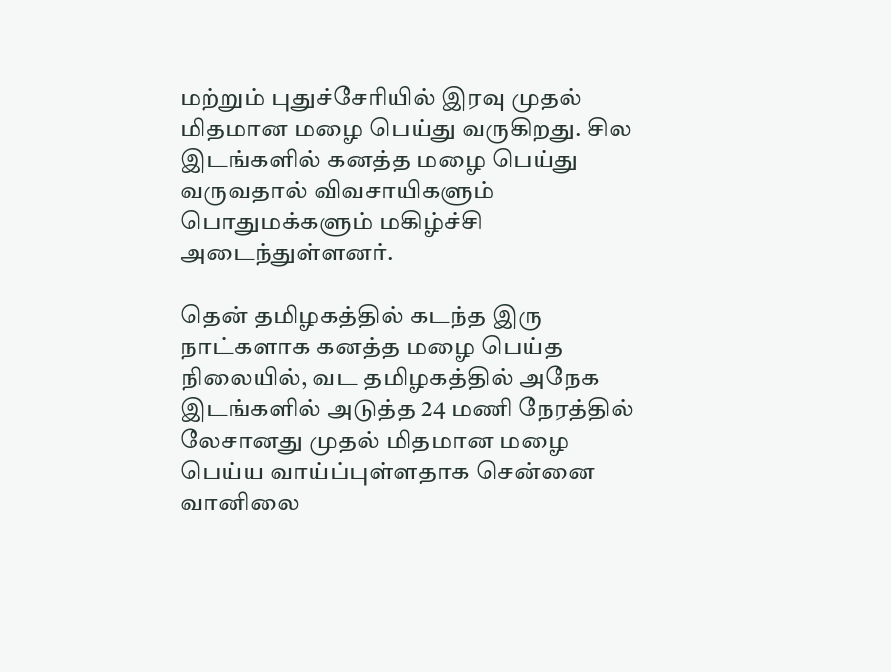மற்றும் புதுச்சேரியில் இரவு முதல் மிதமான மழை பெய்து வருகிறது. சில இடங்களில் கனத்த மழை பெய்து வருவதால் விவசாயிகளும் பொதுமக்களும் மகிழ்ச்சி அடைந்துள்ளனர்.

தென் தமிழகத்தில் கடந்த இரு நாட்களாக கனத்த மழை பெய்த நிலையில், வட தமிழகத்தில் அநேக இடங்களில் அடுத்த 24 மணி நேரத்தில் லேசானது முதல் மிதமான மழை பெய்ய வாய்ப்புள்ளதாக சென்னை வானிலை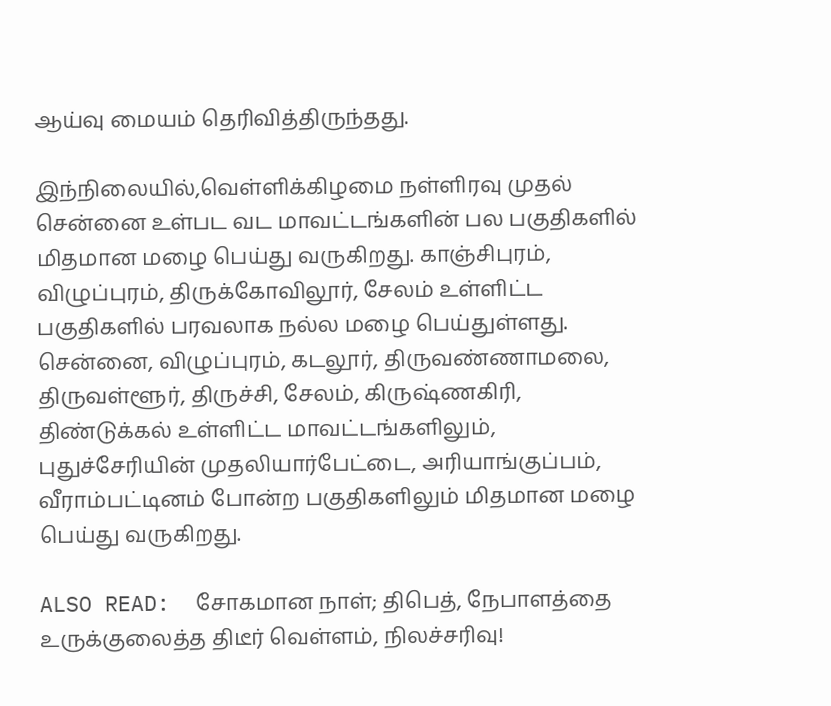ஆய்வு மையம் தெரிவித்திருந்தது.

இந்நிலையில்,வெள்ளிக்கிழமை நள்ளிரவு முதல் சென்னை உள்பட வட மாவட்டங்களின் பல பகுதிகளில் மிதமான மழை பெய்து வருகிறது. காஞ்சிபுரம், விழுப்புரம், திருக்கோவிலூர், சேலம் உள்ளிட்ட பகுதிகளில் பரவலாக நல்ல மழை பெய்துள்ளது. சென்னை, விழுப்புரம், கடலூர், திருவண்ணாமலை, திருவள்ளூர், திருச்சி, சேலம், கிருஷ்ணகிரி, திண்டுக்கல் உள்ளிட்ட மாவட்டங்களிலும், புதுச்சேரியின் முதலியார்பேட்டை, அரியாங்குப்பம், வீராம்பட்டினம் போன்ற பகுதிகளிலும் மிதமான மழை பெய்து வருகிறது.

ALSO READ:  சோகமான நாள்; திபெத், நேபாளத்தை உருக்குலைத்த திடீர் வெள்ளம், நிலச்சரிவு!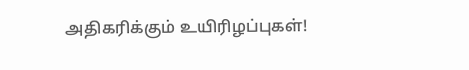அதிகரிக்கும் உயிரிழப்புகள்!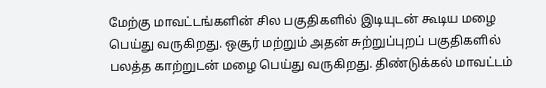மேற்கு மாவட்டங்களின் சில பகுதிகளில் இடியுடன் கூடிய மழை பெய்து வருகிறது. ஒசூர் மற்றும் அதன் சுற்றுப்புறப் பகுதிகளில் பலத்த காற்றுடன் மழை பெய்து வருகிறது. திண்டுக்கல் மாவட்டம்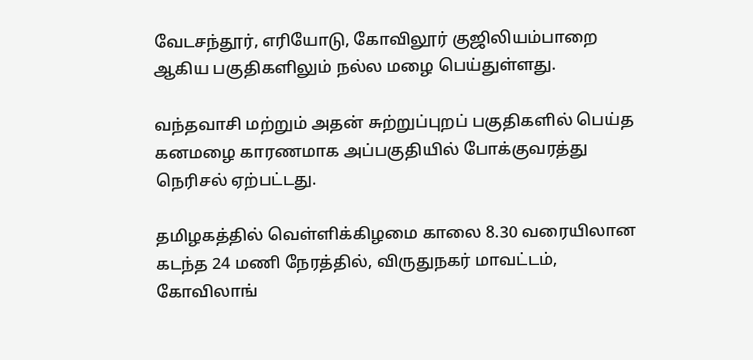வேடசந்தூர், எரியோடு, கோவிலூர் குஜிலியம்பாறை ஆகிய பகுதிகளிலும் நல்ல மழை பெய்துள்ளது.

வந்தவாசி மற்றும் அதன் சுற்றுப்புறப் பகுதிகளில் பெய்த கனமழை காரணமாக அப்பகுதியில் போக்குவரத்து நெரிசல் ஏற்பட்டது.

தமிழகத்தில் வெள்ளிக்கிழமை காலை 8.30 வரையிலான கடந்த 24 மணி நேரத்தில், விருதுநகர் மாவட்டம், கோவிலாங்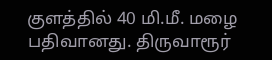குளத்தில் 40 மி.மீ. மழை பதிவானது. திருவாரூர்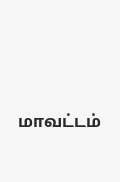மாவட்டம்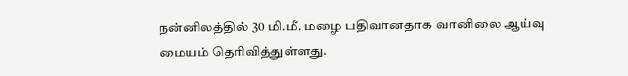நன்னிலத்தில் 30 மி.மீ. மழை பதிவானதாக வானிலை ஆய்வு மையம் தெரிவித்துள்ளது.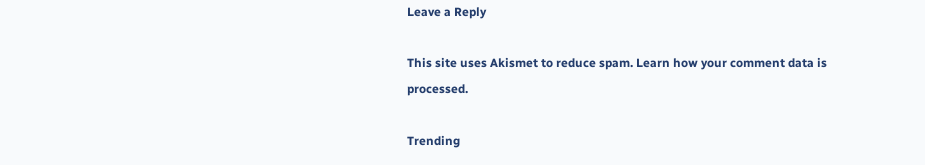Leave a Reply

This site uses Akismet to reduce spam. Learn how your comment data is processed.

Trending